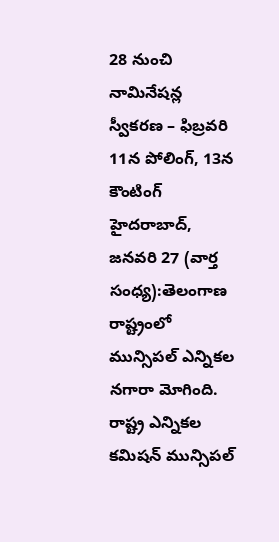28 నుంచి నామినేషన్ల స్వీకరణ – ఫిబ్రవరి 11న పోలింగ్, 13న కౌంటింగ్
హైదరాబాద్, జనవరి 27 (వార్త సంధ్య):తెలంగాణ రాష్ట్రంలో మున్సిపల్ ఎన్నికల నగారా మోగింది. రాష్ట్ర ఎన్నికల కమిషన్ మున్సిపల్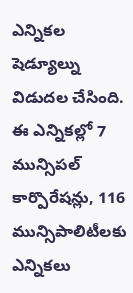ఎన్నికల షెడ్యూల్ను విడుదల చేసింది. ఈ ఎన్నికల్లో 7 మున్సిపల్ కార్పొరేషన్లు, 116 మున్సిపాలిటీలకు ఎన్నికలు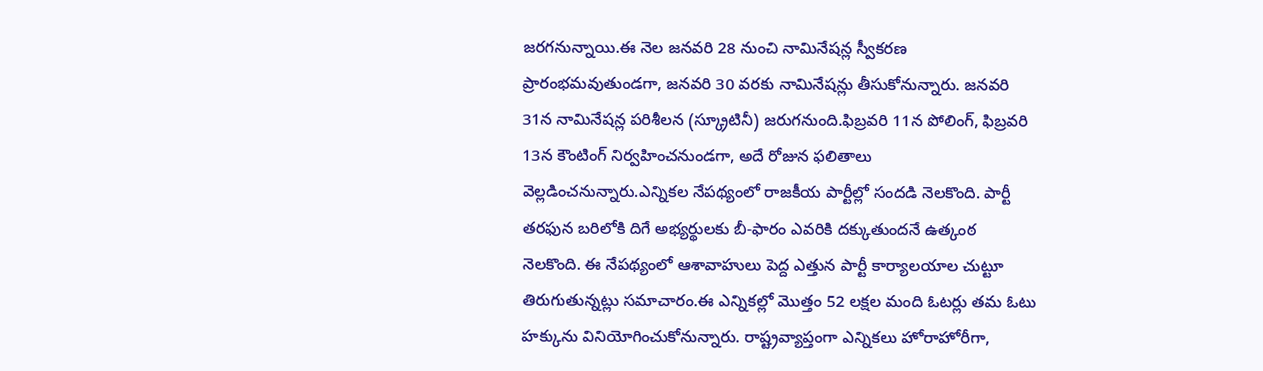జరగనున్నాయి.ఈ నెల జనవరి 28 నుంచి నామినేషన్ల స్వీకరణ ప్రారంభమవుతుండగా, జనవరి 30 వరకు నామినేషన్లు తీసుకోనున్నారు. జనవరి 31న నామినేషన్ల పరిశీలన (స్క్రూటినీ) జరుగనుంది.ఫిబ్రవరి 11న పోలింగ్, ఫిబ్రవరి 13న కౌంటింగ్ నిర్వహించనుండగా, అదే రోజున ఫలితాలు వెల్లడించనున్నారు.ఎన్నికల నేపథ్యంలో రాజకీయ పార్టీల్లో సందడి నెలకొంది. పార్టీ తరఫున బరిలోకి దిగే అభ్యర్థులకు బీ-ఫారం ఎవరికి దక్కుతుందనే ఉత్కంఠ నెలకొంది. ఈ నేపథ్యంలో ఆశావాహులు పెద్ద ఎత్తున పార్టీ కార్యాలయాల చుట్టూ తిరుగుతున్నట్లు సమాచారం.ఈ ఎన్నికల్లో మొత్తం 52 లక్షల మంది ఓటర్లు తమ ఓటు హక్కును వినియోగించుకోనున్నారు. రాష్ట్రవ్యాప్తంగా ఎన్నికలు హోరాహోరీగా,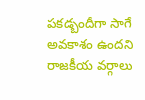పకడ్బందీగా సాగే అవకాశం ఉందని రాజకీయ వర్గాలు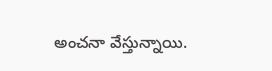అంచనా వేస్తున్నాయి.